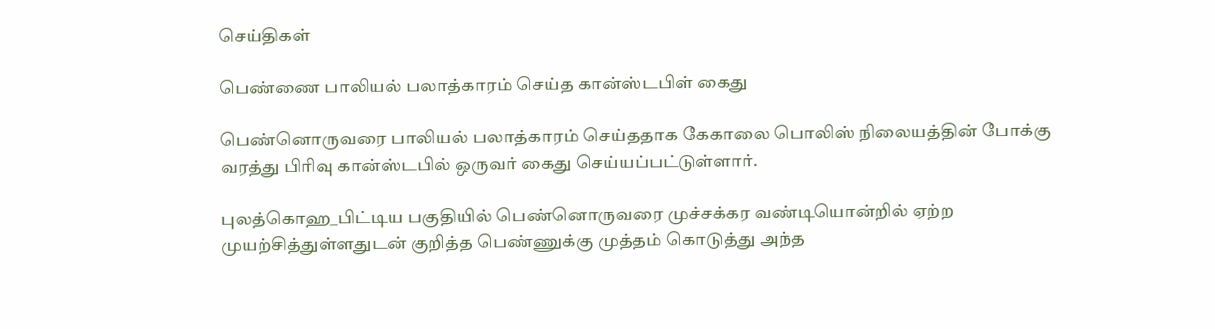செய்திகள்

பெண்ணை பாலியல் பலாத்காரம் செய்த கான்ஸ்டபிள் கைது

பெண்னொருவரை பாலியல் பலாத்காரம் செய்ததாக கேகாலை பொலிஸ் நிலையத்தின் போக்கு வரத்து பிரிவு கான்ஸ்டபில் ஒருவர் கைது செய்யப்பட்டுள்ளார்.

புலத்கொஹ_பிட்டிய பகுதியில் பெண்னொருவரை முச்சக்கர வண்டியொன்றில் ஏற்ற முயற்சித்துள்ளதுடன் குறித்த பெண்ணுக்கு முத்தம் கொடுத்து அந்த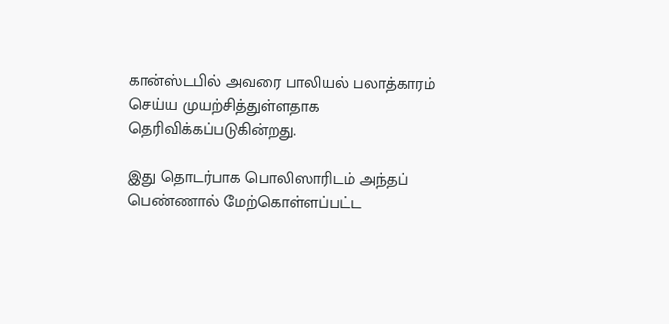கான்ஸ்டபில் அவரை பாலியல் பலாத்காரம் செய்ய முயற்சித்துள்ளதாக தெரிவிக்கப்படுகின்றது.

இது தொடர்பாக பொலிஸாரிடம் அந்தப் பெண்ணால் மேற்கொள்ளப்பட்ட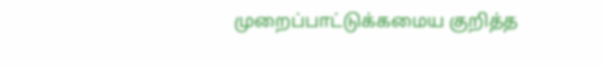முறைப்பாட்டுக்கமைய குறித்த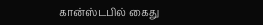கான்ஸ்டபில் கைது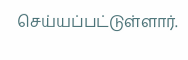செய்யப்பட்டுள்ளார்.